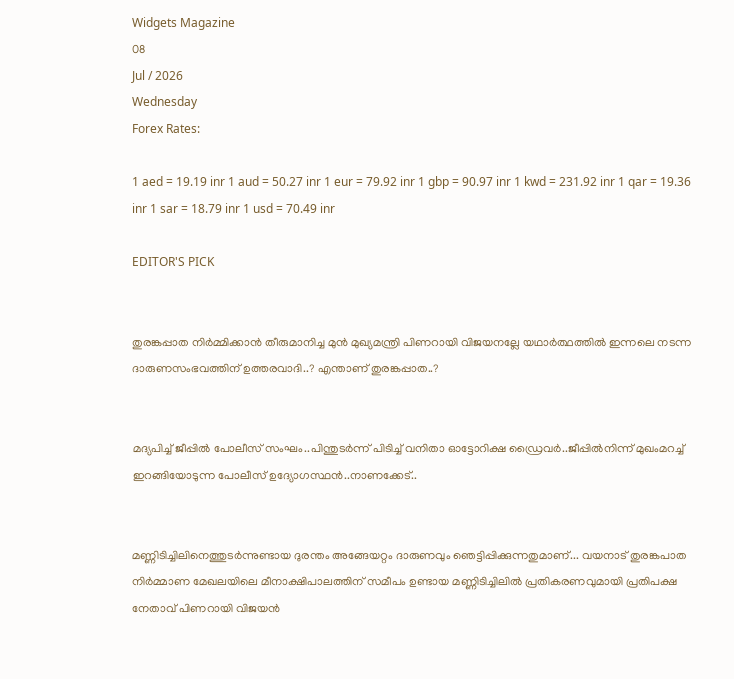Widgets Magazine
08
Jul / 2026
Wednesday
Forex Rates:

1 aed = 19.19 inr 1 aud = 50.27 inr 1 eur = 79.92 inr 1 gbp = 90.97 inr 1 kwd = 231.92 inr 1 qar = 19.36 inr 1 sar = 18.79 inr 1 usd = 70.49 inr

EDITOR'S PICK


തുരങ്കപ്പാത നിർമ്മിക്കാൻ തീരുമാനിച്ച മുൻ മുഖ്യമന്ത്രി പിണറായി വിജയനല്ലേ യഥാർത്ഥത്തിൽ ഇന്നലെ നടന്ന ദാരുണസംഭവത്തിന് ഉത്തരവാദി..? എന്താണ് തുരങ്കപ്പാത..?


മദ്യപിച്ച് ജീപ്പിൽ പോലീസ് സംഘം..പിന്തുടർന്ന് പിടിച്ച് വനിതാ ഓട്ടോറിക്ഷ ഡ്രൈവർ..ജീപ്പിൽനിന്ന്‌ മുഖംമറച്ച് ഇറങ്ങിയോടുന്ന പോലീസ് ഉദ്യോഗസ്ഥൻ..നാണക്കേട്..


മണ്ണിടിച്ചിലിനെത്തുടർന്നുണ്ടായ ദുരന്തം അങ്ങേയറ്റം ദാരുണവും ഞെട്ടിപ്പിക്കുന്നതുമാണ്... വയനാട് തുരങ്കപാത നിർമ്മാണ മേഖലയിലെ മീനാക്ഷിപാലത്തിന് സമീപം ഉണ്ടായ മണ്ണിടിച്ചിലിൽ പ്രതികരണവുമായി പ്രതിപക്ഷ നേതാവ് പിണറായി വിജയൻ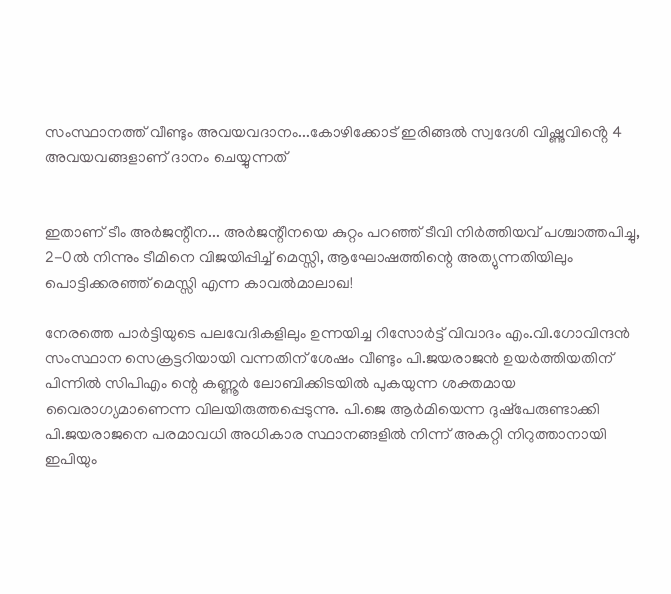സംസ്ഥാനത്ത് വീണ്ടും അവയവദാനം...കോഴിക്കോട് ഇരിങ്ങൽ സ്വദേശി വിഷ്ണുവിൻ്റെ 4 അവയവങ്ങളാണ് ദാനം ചെയ്യുന്നത്


ഇതാണ് ടീം അർജന്റീന... അർജന്റീനയെ കുറ്റം പറഞ്ഞ് ടീവി നിർത്തിയവ്‍ പശ്ചാത്തപിച്ചു, 2-0ൽ നിന്നും ടീമിനെ വിജയിപ്പിച്ച് മെസ്സി, ആഘോഷത്തിന്റെ അത്യുന്നതിയിലും പൊട്ടിക്കരഞ്ഞ് മെസ്സി എന്ന കാവൽമാലാഖ!

നേരത്തെ പാര്‍ട്ടിയുടെ പലവേദികളിലും ഉന്നയിച്ച റിസോര്‍ട്ട് വിവാദം എം.വി.ഗോവിന്ദന്‍ സംസ്ഥാന സെക്രട്ടറിയായി വന്നതിന് ശേഷം വീണ്ടും പി.ജയരാജന്‍ ഉയര്‍ത്തിയതിന് പിന്നില്‍ സിപിഎം ന്റെ കണ്ണൂര്‍ ലോബിക്കിടയില്‍ പുകയുന്ന ശക്തമായ വൈരാഗ്യമാണെന്ന വിലയിരുത്തപ്പെടുന്നു. പി.ജെ ആര്‍മിയെന്ന ദുഷ്‌പേരുണ്ടാക്കി പി.ജയരാജനെ പരമാവധി അധികാര സ്ഥാനങ്ങളില്‍ നിന്ന് അകറ്റി നിറുത്താനായി ഇപിയും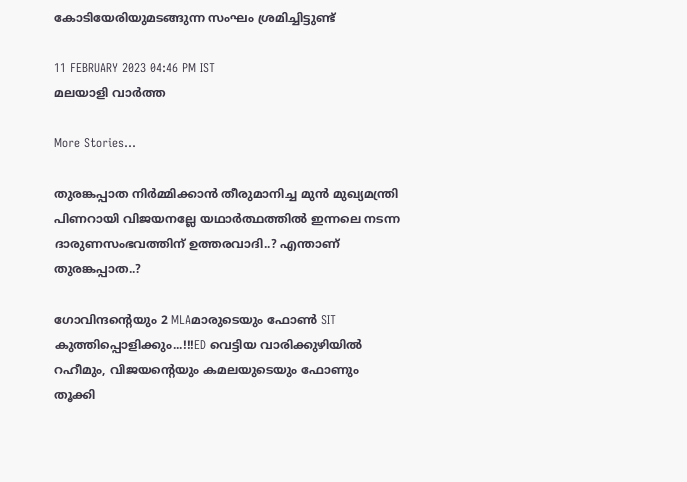കോടിയേരിയുമടങ്ങുന്ന സംഘം ശ്രമിച്ചിട്ടുണ്ട്

11 FEBRUARY 2023 04:46 PM IST
മലയാളി വാര്‍ത്ത

More Stories...

തുരങ്കപ്പാത നിർമ്മിക്കാൻ തീരുമാനിച്ച മുൻ മുഖ്യമന്ത്രി പിണറായി വിജയനല്ലേ യഥാർത്ഥത്തിൽ ഇന്നലെ നടന്ന ദാരുണസംഭവത്തിന് ഉത്തരവാദി..? എന്താണ് തുരങ്കപ്പാത..?

ഗോവിന്ദന്റെയും 2 MLAമാരുടെയും ഫോൺ SIT കുത്തിപ്പൊളിക്കും...!!!ED വെട്ടിയ വാരിക്കുഴിയിൽ റഹീമും, വിജയന്റെയും കമലയുടെയും ഫോണും തൂക്കി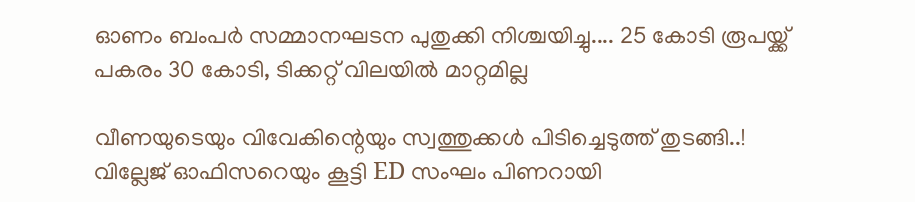ഓണം ബംപർ സമ്മാനഘടന പുതുക്കി നിശ്ചയിച്ചു.... 25 കോടി രൂപയ്ക്ക് പകരം 30 കോടി, ടിക്കറ്റ് വിലയിൽ മാറ്റമില്ല

വീണയുടെയും വിവേകിന്റെയും സ്വത്തുക്കള്‍ പിടിച്ചെടുത്ത് തുടങ്ങി..! വില്ലേജ് ഓഫിസറെയും കൂട്ടി ED സംഘം പിണറായി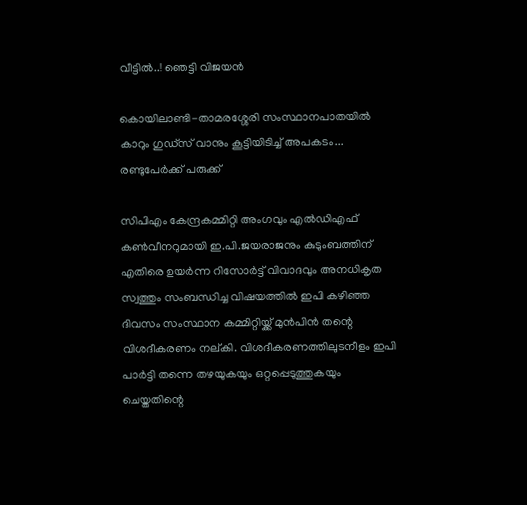വീട്ടിൽ..! ഞെട്ടി വിജയൻ

കൊയിലാണ്ടി-താമരശ്ശേരി സംസ്ഥാനപാതയിൽ കാറും ഗുഡ്‌സ് വാനും കൂട്ടിയിടിച്ച് അപകടം... രണ്ടുപേർക്ക് പരുക്ക്

സിപിഎം കേന്ദ്രകമ്മിറ്റി അംഗവും എല്‍ഡിഎഫ് കണ്‍വീനറുമായി ഇ.പി.ജയരാജനും കുടുംബത്തിന് എതിരെ ഉയര്‍ന്ന റിസോര്‍ട്ട് വിവാദവും അനധികൃത സ്വത്തും സംബന്ധിച്ച വിഷയത്തില്‍ ഇപി കഴിഞ്ഞ ദിവസം സംസ്ഥാന കമ്മിറ്റിയ്ക്ക് മുന്‍പിന്‍ തന്റെ വിശദീകരണം നല്കി. വിശദീകരണത്തിലുടനീളം ഇപി പാര്‍ട്ടി തന്നെ തഴയുകയും ഒറ്റപ്പെടുത്തുകയും ചെയ്തതിന്റെ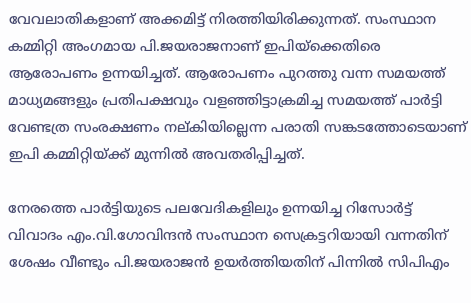വേവലാതികളാണ് അക്കമിട്ട് നിരത്തിയിരിക്കുന്നത്. സംസ്ഥാന കമ്മിറ്റി അംഗമായ പി.ജയരാജനാണ് ഇപിയ്‌ക്കെതിരെ ആരോപണം ഉന്നയിച്ചത്. ആരോപണം പുറത്തു വന്ന സമയത്ത് മാധ്യമങ്ങളും പ്രതിപക്ഷവും വളഞ്ഞിട്ടാക്രമിച്ച സമയത്ത് പാര്‍ട്ടി വേണ്ടത്ര സംരക്ഷണം നല്കിയില്ലെന്ന പരാതി സങ്കടത്തോടെയാണ് ഇപി കമ്മിറ്റിയ്ക്ക് മുന്നില്‍ അവതരിപ്പിച്ചത്.

നേരത്തെ പാര്‍ട്ടിയുടെ പലവേദികളിലും ഉന്നയിച്ച റിസോര്‍ട്ട് വിവാദം എം.വി.ഗോവിന്ദന്‍ സംസ്ഥാന സെക്രട്ടറിയായി വന്നതിന് ശേഷം വീണ്ടും പി.ജയരാജന്‍ ഉയര്‍ത്തിയതിന് പിന്നില്‍ സിപിഎം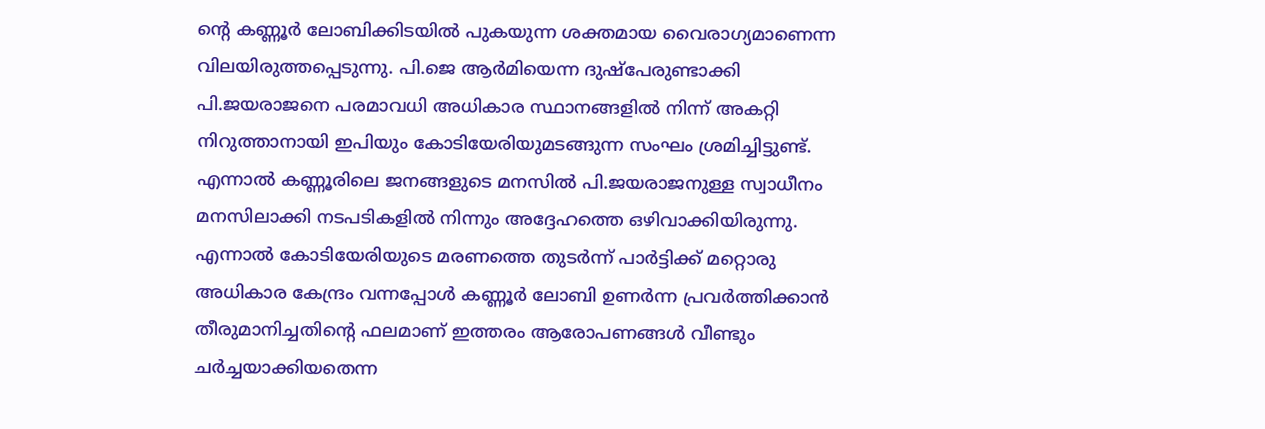ന്റെ കണ്ണൂര്‍ ലോബിക്കിടയില്‍ പുകയുന്ന ശക്തമായ വൈരാഗ്യമാണെന്ന വിലയിരുത്തപ്പെടുന്നു. പി.ജെ ആര്‍മിയെന്ന ദുഷ്‌പേരുണ്ടാക്കി പി.ജയരാജനെ പരമാവധി അധികാര സ്ഥാനങ്ങളില്‍ നിന്ന് അകറ്റി നിറുത്താനായി ഇപിയും കോടിയേരിയുമടങ്ങുന്ന സംഘം ശ്രമിച്ചിട്ടുണ്ട്. എന്നാല്‍ കണ്ണൂരിലെ ജനങ്ങളുടെ മനസില്‍ പി.ജയരാജനുള്ള സ്വാധീനം മനസിലാക്കി നടപടികളില്‍ നിന്നും അദ്ദേഹത്തെ ഒഴിവാക്കിയിരുന്നു. എന്നാല്‍ കോടിയേരിയുടെ മരണത്തെ തുടര്‍ന്ന് പാര്‍ട്ടിക്ക് മറ്റൊരു അധികാര കേന്ദ്രം വന്നപ്പോള്‍ കണ്ണൂര്‍ ലോബി ഉണര്‍ന്ന പ്രവര്‍ത്തിക്കാന്‍ തീരുമാനിച്ചതിന്റെ ഫലമാണ് ഇത്തരം ആരോപണങ്ങള്‍ വീണ്ടും ചര്‍ച്ചയാക്കിയതെന്ന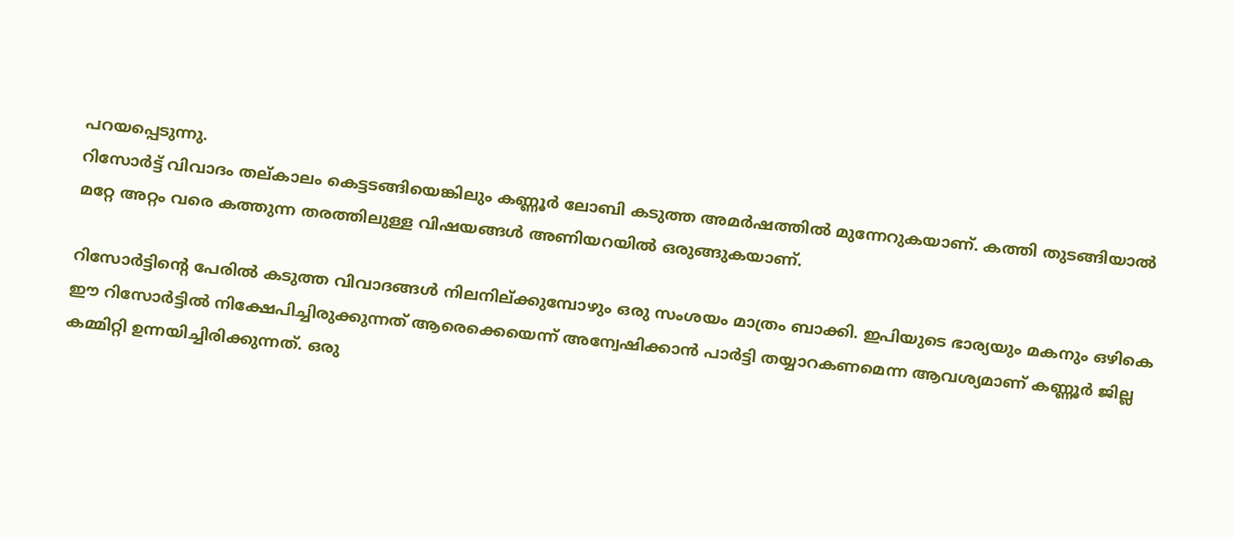പറയപ്പെടുന്നു.
റിസോര്‍ട്ട് വിവാദം തല്കാലം കെട്ടടങ്ങിയെങ്കിലും കണ്ണൂര്‍ ലോബി കടുത്ത അമര്‍ഷത്തില്‍ മുന്നേറുകയാണ്. കത്തി തുടങ്ങിയാല്‍ മറ്റേ അറ്റം വരെ കത്തുന്ന തരത്തിലുള്ള വിഷയങ്ങള്‍ അണിയറയില്‍ ഒരുങ്ങുകയാണ്.

റിസോര്‍ട്ടിന്റെ പേരില്‍ കടുത്ത വിവാദങ്ങള്‍ നിലനില്ക്കുമ്പോഴും ഒരു സംശയം മാത്രം ബാക്കി. ഇപിയുടെ ഭാര്യയും മകനും ഒഴികെ ഈ റിസോര്‍ട്ടില്‍ നിക്ഷേപിച്ചിരുക്കുന്നത് ആരെക്കെയെന്ന് അന്വേഷിക്കാന്‍ പാര്‍ട്ടി തയ്യാറകണമെന്ന ആവശ്യമാണ് കണ്ണൂര്‍ ജില്ല കമ്മിറ്റി ഉന്നയിച്ചിരിക്കുന്നത്. ഒരു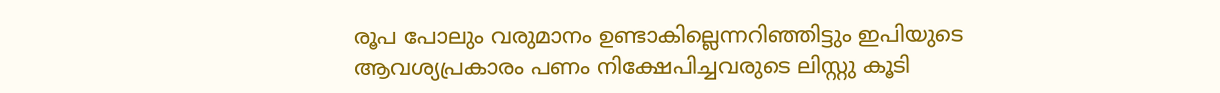രൂപ പോലും വരുമാനം ഉണ്ടാകില്ലെന്നറിഞ്ഞിട്ടും ഇപിയുടെ ആവശ്യപ്രകാരം പണം നിക്ഷേപിച്ചവരുടെ ലിസ്റ്റു കൂടി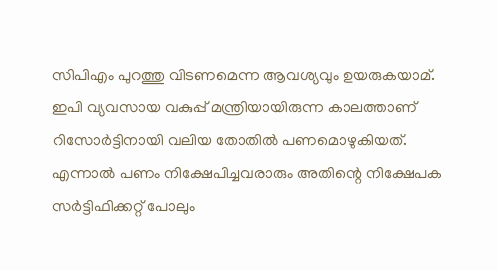സിപിഎം പുറത്തു വിടണമെന്ന ആവശ്യവും ഉയരുകയാമ്. ഇപി വ്യവസായ വകുപ്പ് മന്ത്രിയായിരുന്ന കാലത്താണ് റിസോര്‍ട്ടിനായി വലിയ തോതില്‍ പണമൊഴുകിയത്. എന്നാല്‍ പണം നിക്ഷേപിച്ചവരാരും അതിന്റെ നിക്ഷേപക സര്‍ട്ടിഫിക്കറ്റ് പോലും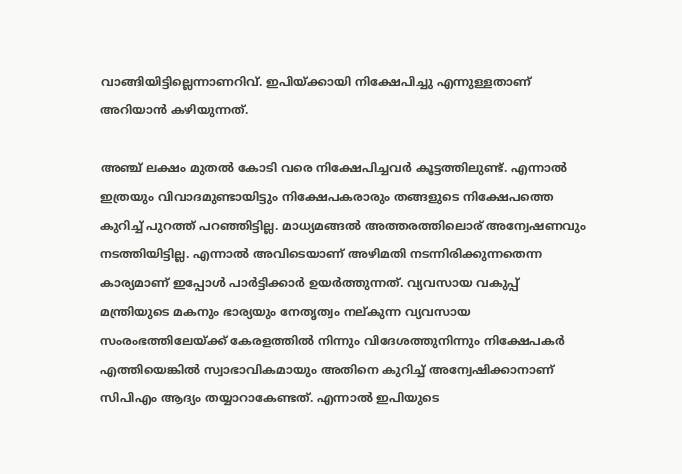വാങ്ങിയിട്ടില്ലെന്നാണറിവ്. ഇപിയ്ക്കായി നിക്ഷേപിച്ചു എന്നുള്ളതാണ് അറിയാന്‍ കഴിയുന്നത്.

അഞ്ച് ലക്ഷം മുതല്‍ കോടി വരെ നിക്ഷേപിച്ചവര്‍ കൂട്ടത്തിലുണ്ട്. എന്നാല്‍ ഇത്രയും വിവാദമുണ്ടായിട്ടും നിക്ഷേപകരാരും തങ്ങളുടെ നിക്ഷേപത്തെ കുറിച്ച് പുറത്ത് പറഞ്ഞിട്ടില്ല. മാധ്യമങ്ങല്‍ അത്തരത്തിലൊര് അന്വേഷണവും നടത്തിയിട്ടില്ല. എന്നാല്‍ അവിടെയാണ് അഴിമതി നടന്നിരിക്കുന്നതെന്ന കാര്യമാണ് ഇപ്പോള്‍ പാര്‍ട്ടിക്കാര്‍ ഉയര്‍ത്തുന്നത്. വ്യവസായ വകുപ്പ് മന്ത്രിയുടെ മകനും ഭാര്യയും നേതൃത്വം നല്കുന്ന വ്യവസായ സംരംഭത്തിലേയ്ക്ക് കേരളത്തില്‍ നിന്നും വിദേശത്തുനിന്നും നിക്ഷേപകര്‍ എത്തിയെങ്കില്‍ സ്വാഭാവികമായും അതിനെ കുറിച്ച് അന്വേഷിക്കാനാണ് സിപിഎം ആദ്യം തയ്യാറാകേണ്ടത്. എന്നാല്‍ ഇപിയുടെ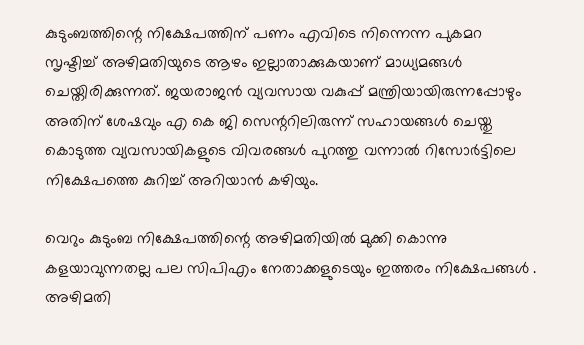കുടുംബത്തിന്റെ നിക്ഷേപത്തിന് പണം എവിടെ നിന്നെന്ന പുകമറ സൃഷ്ടിച്ച് അഴിമതിയുടെ ആഴം ഇല്ലാതാക്കുകയാണ് മാധ്യമങ്ങള്‍ ചെയ്തിരിക്കുന്നത്. ജയരാജന്‍ വ്യവസായ വകുപ്പ് മന്ത്രിയായിരുന്നപ്പോഴും അതിന് ശേഷവും എ കെ ജി സെന്ററിലിരുന്ന് സഹായങ്ങള്‍ ചെയ്തു കൊടുത്ത വ്യവസായികളുടെ വിവരങ്ങള്‍ പുറത്തു വന്നാല്‍ റിസോര്‍ട്ടിലെ നിക്ഷേപത്തെ കുറിച്ച് അറിയാന്‍ കഴിയും.

വെറും കുടുംബ നിക്ഷേപത്തിന്റെ അഴിമതിയില്‍ മുക്കി കൊന്നു കളയാവുന്നതല്ല പല സിപിഎം നേതാക്കളുടെയും ഇത്തരം നിക്ഷേപങ്ങള്‍ . അഴിമതി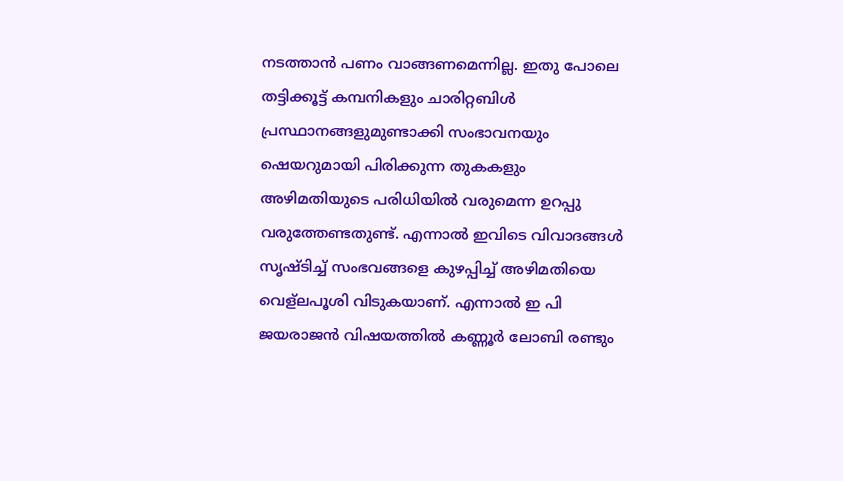നടത്താന്‍ പണം വാങ്ങണമെന്നില്ല. ഇതു പോലെ തട്ടിക്കൂട്ട് കമ്പനികളും ചാരിറ്റബിള്‍ പ്രസ്ഥാനങ്ങളുമുണ്ടാക്കി സംഭാവനയും ഷെയറുമായി പിരിക്കുന്ന തുകകളും അഴിമതിയുടെ പരിധിയില്‍ വരുമെന്ന ഉറപ്പു വരുത്തേണ്ടതുണ്ട്. എന്നാല്‍ ഇവിടെ വിവാദങ്ങള്‍ സൃഷ്ടിച്ച് സംഭവങ്ങളെ കുഴപ്പിച്ച് അഴിമതിയെ വെള്‌ലപൂശി വിടുകയാണ്. എന്നാല്‍ ഇ പി ജയരാജന്‍ വിഷയത്തില്‍ കണ്ണൂര്‍ ലോബി രണ്ടും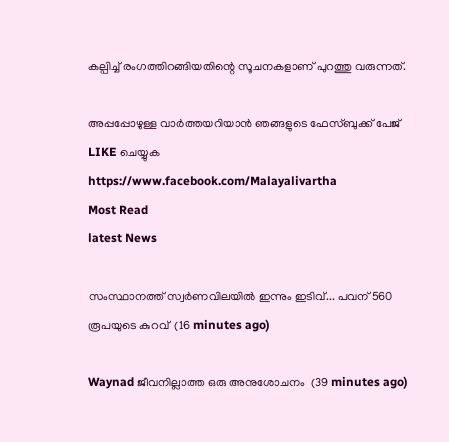കല്പിച്ച് രംഗത്തിറങ്ങിയതിന്റെ സൂചനകളാണ് പുറത്തു വരുന്നത്.

അപ്പപ്പോഴുള്ള വാര്‍ത്തയറിയാന്‍ ഞങ്ങളുടെ ഫേസ്‌ബുക്ക്‌ പേജ് LIKE ചെയ്യുക
https://www.facebook.com/Malayalivartha
Most Read
latest News

സംസ്ഥാനത്ത് സ്വർണവിലയിൽ ഇന്നും ഇടിവ്... പവന് 560 രൂപയുടെ കുറവ്  (16 minutes ago)

Waynad ജീവനില്ലാത്ത ഒരു അനുശോചനം  (39 minutes ago)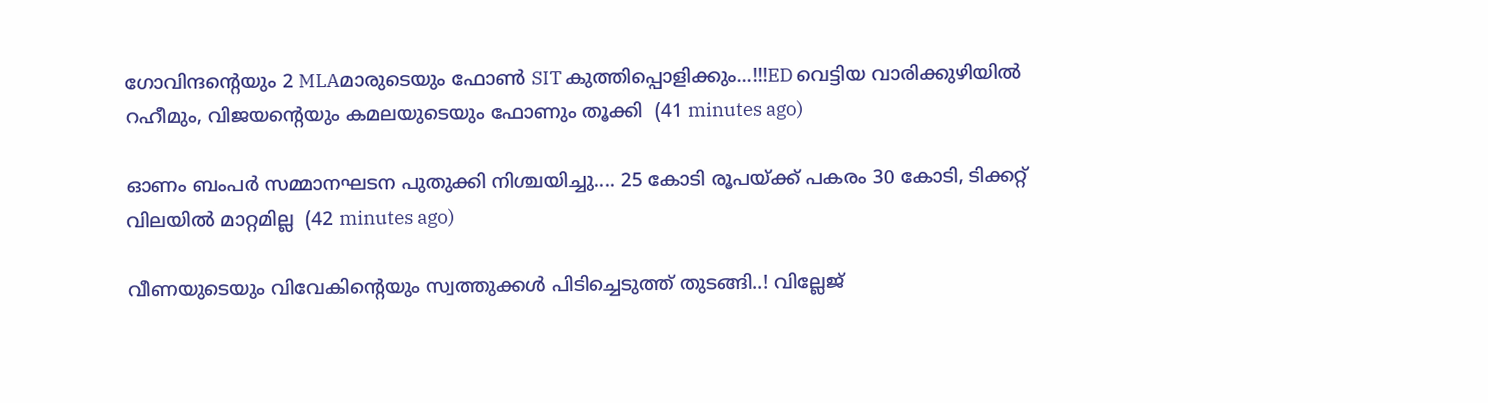ഗോവിന്ദന്റെയും 2 MLAമാരുടെയും ഫോൺ SIT കുത്തിപ്പൊളിക്കും...!!!ED വെട്ടിയ വാരിക്കുഴിയിൽ റഹീമും, വിജയന്റെയും കമലയുടെയും ഫോണും തൂക്കി  (41 minutes ago)

ഓണം ബംപർ സമ്മാനഘടന പുതുക്കി നിശ്ചയിച്ചു.... 25 കോടി രൂപയ്ക്ക് പകരം 30 കോടി, ടിക്കറ്റ് വിലയിൽ മാറ്റമില്ല  (42 minutes ago)

വീണയുടെയും വിവേകിന്റെയും സ്വത്തുക്കള്‍ പിടിച്ചെടുത്ത് തുടങ്ങി..! വില്ലേജ്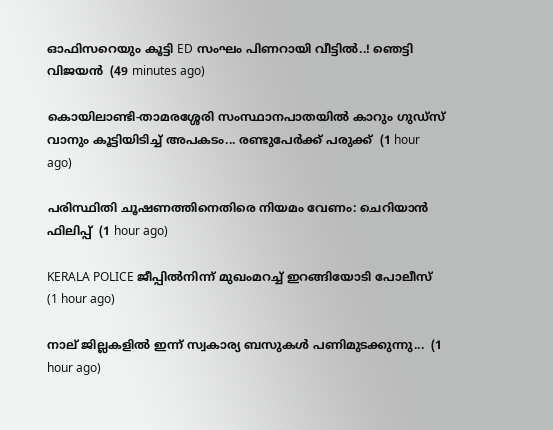ഓഫിസറെയും കൂട്ടി ED സംഘം പിണറായി വീട്ടിൽ..! ഞെട്ടി വിജയൻ  (49 minutes ago)

കൊയിലാണ്ടി-താമരശ്ശേരി സംസ്ഥാനപാതയിൽ കാറും ഗുഡ്‌സ് വാനും കൂട്ടിയിടിച്ച് അപകടം... രണ്ടുപേർക്ക് പരുക്ക്  (1 hour ago)

പരിസ്ഥിതി ചൂഷണത്തിനെതിരെ നിയമം വേണം: ചെറിയാൻ ഫിലിപ്പ്  (1 hour ago)

KERALA POLICE ജീപ്പിൽനിന്ന്‌ മുഖംമറച്ച് ഇറങ്ങിയോടി പോലീസ്  (1 hour ago)

നാല് ജില്ലകളിൽ ഇന്ന് സ്വകാര്യ ബസുകൾ പണിമുടക്കുന്നു...  (1 hour ago)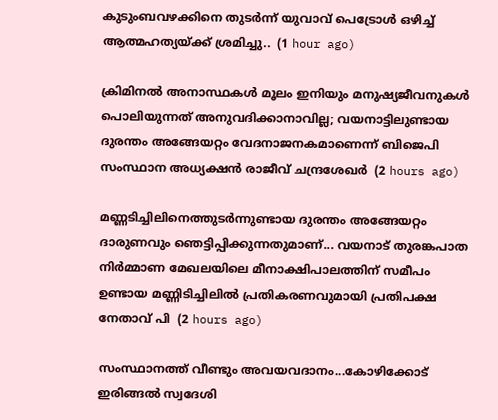കുടുംബവഴക്കിനെ തുടർന്ന് യുവാവ്‌ പെട്രോൾ ഒഴിച്ച് ആത്മഹത്യയ്‌ക്ക്‌ ശ്രമിച്ചു..  (1 hour ago)

ക്രിമിനൽ അനാസ്ഥകൾ മൂലം ഇനിയും മനുഷ്യജീവനുകൾ പൊലിയുന്നത് അനുവദിക്കാനാവില്ല; വയനാട്ടിലുണ്ടായ ദുരന്തം അങ്ങേയറ്റം വേദനാജനകമാണെന്ന് ബിജെപി സംസ്ഥാന അധ്യക്ഷൻ രാജീവ് ചന്ദ്രശേഖർ  (2 hours ago)

മണ്ണടിച്ചിലിനെത്തുടർന്നുണ്ടായ ദുരന്തം അങ്ങേയറ്റം ദാരുണവും ഞെട്ടിപ്പിക്കുന്നതുമാണ്... വയനാട് തുരങ്കപാത നിർമ്മാണ മേഖലയിലെ മീനാക്ഷിപാലത്തിന് സമീപം ഉണ്ടായ മണ്ണിടിച്ചിലിൽ പ്രതികരണവുമായി പ്രതിപക്ഷ നേതാവ് പി  (2 hours ago)

സംസ്ഥാനത്ത് വീണ്ടും അവയവദാനം...കോഴിക്കോട് ഇരിങ്ങൽ സ്വദേശി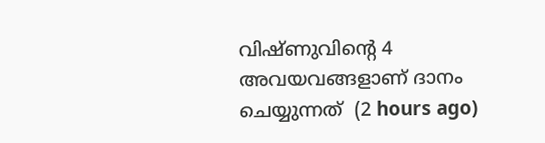വിഷ്ണുവിൻ്റെ 4 അവയവങ്ങളാണ് ദാനം ചെയ്യുന്നത്  (2 hours ago)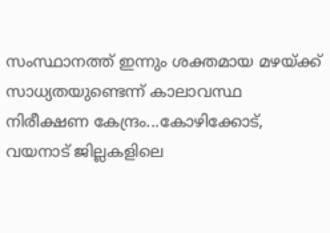സംസ്ഥാനത്ത് ഇന്നും ശക്തമായ മഴയ്ക്ക് സാധ്യതയുണ്ടെന്ന് കാലാവസ്ഥ നിരീക്ഷണ കേന്ദ്രം...കോഴിക്കോട്, വയനാട് ജില്ലകളിലെ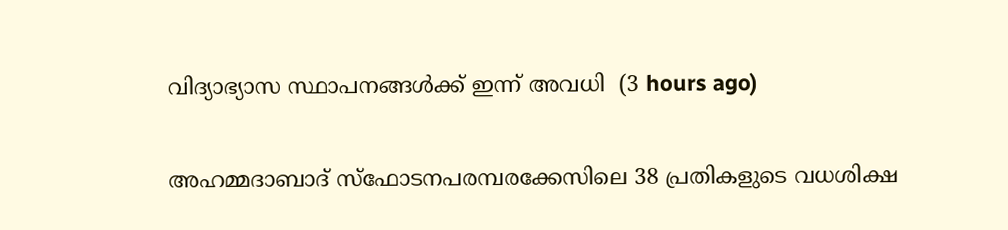വിദ്യാഭ്യാസ സ്ഥാപനങ്ങൾക്ക് ഇന്ന് അവധി  (3 hours ago)

അഹമ്മദാബാദ് സ്‌ഫോടനപരമ്പരക്കേസിലെ 38 പ്രതികളുടെ വധശിക്ഷ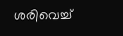ശരിവെച്ച്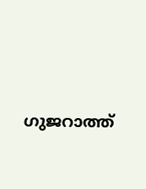ഗുജറാത്ത്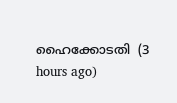ഹൈക്കോടതി  (3 hours ago)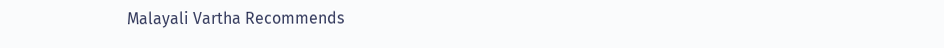Malayali Vartha Recommends